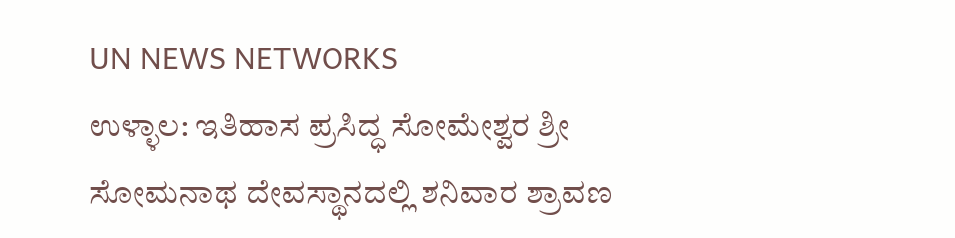UN NEWS NETWORKS
ಉಳ್ಳಾಲ: ಇತಿಹಾಸ ಪ್ರಸಿದ್ಧ ಸೋಮೇಶ್ವರ ಶ್ರೀ ಸೋಮನಾಥ ದೇವಸ್ಥಾನದಲ್ಲಿ ಶನಿವಾರ ಶ್ರಾವಣ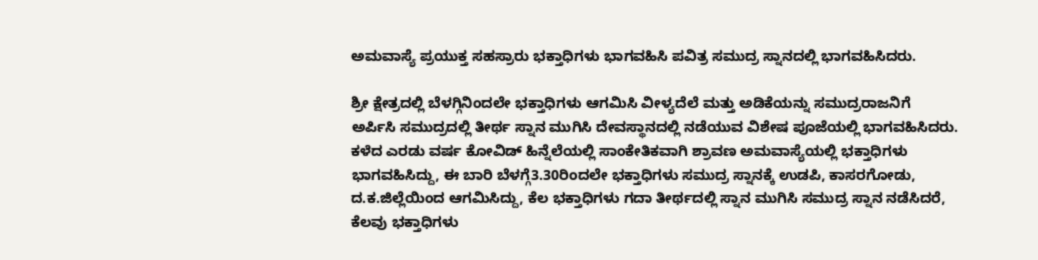ಅಮವಾಸ್ಯೆ ಪ್ರಯುಕ್ತ ಸಹಸ್ರಾರು ಭಕ್ತಾಧಿಗಳು ಭಾಗವಹಿಸಿ ಪವಿತ್ರ ಸಮುದ್ರ ಸ್ನಾನದಲ್ಲಿ ಭಾಗವಹಿಸಿದರು.

ಶ್ರೀ ಕ್ಷೇತ್ರದಲ್ಲಿ ಬೆಳಗ್ಗಿನಿಂದಲೇ ಭಕ್ತಾಧಿಗಳು ಆಗಮಿಸಿ ವೀಳ್ಯದೆಲೆ ಮತ್ತು ಅಡಿಕೆಯನ್ನು ಸಮುದ್ರರಾಜನಿಗೆ ಅರ್ಪಿಸಿ ಸಮುದ್ರದಲ್ಲಿ ತೀರ್ಥ ಸ್ನಾನ ಮುಗಿಸಿ ದೇವಸ್ಥಾನದಲ್ಲಿ ನಡೆಯುವ ವಿಶೇಷ ಪೂಜೆಯಲ್ಲಿ ಭಾಗವಹಿಸಿದರು. ಕಳೆದ ಎರಡು ವರ್ಷ ಕೋವಿಡ್ ಹಿನ್ನೆಲೆಯಲ್ಲಿ ಸಾಂಕೇತಿಕವಾಗಿ ಶ್ರಾವಣ ಅಮವಾಸ್ಯೆಯಲ್ಲಿ ಭಕ್ತಾಧಿಗಳು ಭಾಗವಹಿಸಿದ್ದು, ಈ ಬಾರಿ ಬೆಳಗ್ಗೆ3.30ರಿಂದಲೇ ಭಕ್ತಾಧಿಗಳು ಸಮುದ್ರ ಸ್ನಾನಕ್ಕೆ ಉಡಪಿ, ಕಾಸರಗೋಡು, ದ.ಕ.ಜಿಲ್ಲೆಯಿಂದ ಆಗಮಿಸಿದ್ದು, ಕೆಲ ಭಕ್ತಾಧಿಗಳು ಗದಾ ತೀರ್ಥದಲ್ಲಿ ಸ್ನಾನ ಮುಗಿಸಿ ಸಮುದ್ರ ಸ್ನಾನ ನಡೆಸಿದರೆ, ಕೆಲವು ಭಕ್ತಾಧಿಗಳು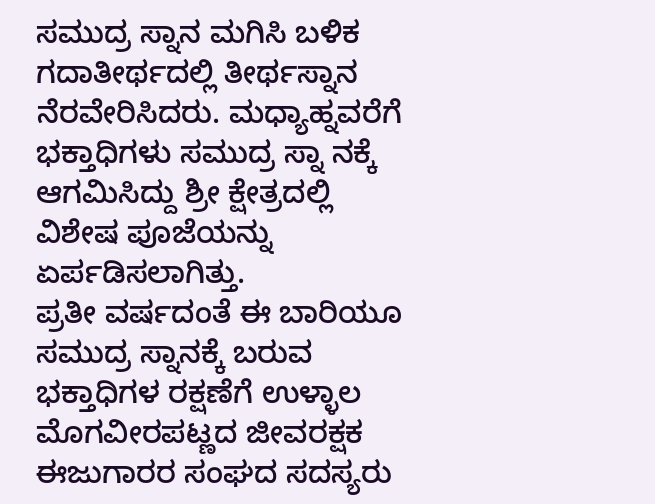ಸಮುದ್ರ ಸ್ನಾನ ಮಗಿಸಿ ಬಳಿಕ ಗದಾತೀರ್ಥದಲ್ಲಿ ತೀರ್ಥಸ್ನಾನ ನೆರವೇರಿಸಿದರು. ಮಧ್ಯಾಹ್ನವರೆಗೆ ಭಕ್ತಾಧಿಗಳು ಸಮುದ್ರ ಸ್ನಾ ನಕ್ಕೆ ಆಗಮಿಸಿದ್ದು ಶ್ರೀ ಕ್ಷೇತ್ರದಲ್ಲಿ ವಿಶೇಷ ಪೂಜೆಯನ್ನು ಏರ್ಪಡಿಸಲಾಗಿತ್ತು.
ಪ್ರತೀ ವರ್ಷದಂತೆ ಈ ಬಾರಿಯೂ ಸಮುದ್ರ ಸ್ನಾನಕ್ಕೆ ಬರುವ ಭಕ್ತಾಧಿಗಳ ರಕ್ಷಣೆಗೆ ಉಳ್ಳಾಲ ಮೊಗವೀರಪಟ್ಣದ ಜೀವರಕ್ಷಕ ಈಜುಗಾರರ ಸಂಘದ ಸದಸ್ಯರು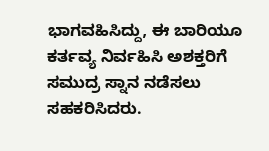ಭಾಗವಹಿಸಿದ್ದು, ಈ ಬಾರಿಯೂ ಕರ್ತವ್ಯ ನಿರ್ವಹಿಸಿ ಅಶಕ್ತರಿಗೆ ಸಮುದ್ರ ಸ್ನಾನ ನಡೆಸಲು ಸಹಕರಿಸಿದರು.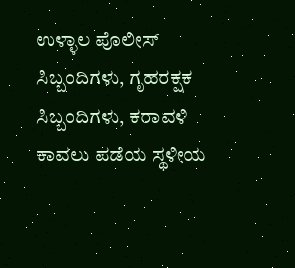ಉಳ್ಳಾಲ ಪೊಲೀಸ್ ಸಿಬ್ಬಂದಿಗಳು, ಗೃಹರಕ್ಷಕ ಸಿಬ್ಬಂದಿಗಳು, ಕರಾವಳಿ ಕಾವಲು ಪಡೆಯ ಸ್ಥಳೀಯ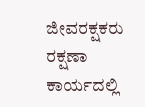ಜೀವರಕ್ಷಕರು ರಕ್ಷಣಾ ಕಾರ್ಯದಲ್ಲಿ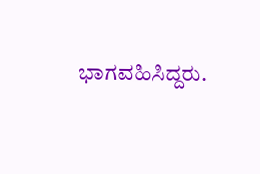ಭಾಗವಹಿಸಿದ್ದರು.